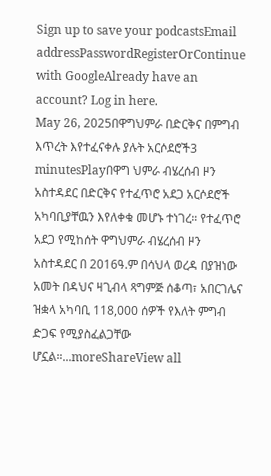Sign up to save your podcastsEmail addressPasswordRegisterOrContinue with GoogleAlready have an account? Log in here.
May 26, 2025በዋግህምራ በድርቅና በምግብ እጥረት እየተፈናቀሉ ያሉት አርሶደሮች3 minutesPlayበዋግ ህምራ ብሄረሰብ ዞን አስተዳደር በድርቅና የተፈጥሮ አደጋ አርሶደሮች አካባቢያቸዉን እየለቀቁ መሆኑ ተነገረ። የተፈጥሮ አደጋ የሚከሰት ዋግህምራ ብሄረሰብ ዞን አስተዳደር በ 2016ዓ.ም በሳህላ ወረዳ በያዝነው አመት በዳህና ዛጊብላ ጻግምጅ ሰቆጣ፣ አበርገሌና ዝቋላ አካባቢ 118,000 ሰዎች የእለት ምግብ ድጋፍ የሚያስፈልጋቸው ሆኗል።...moreShareView all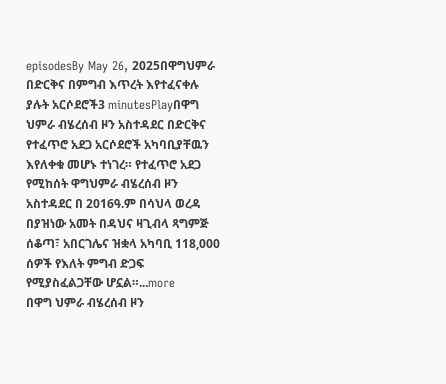episodesBy May 26, 2025በዋግህምራ በድርቅና በምግብ እጥረት እየተፈናቀሉ ያሉት አርሶደሮች3 minutesPlayበዋግ ህምራ ብሄረሰብ ዞን አስተዳደር በድርቅና የተፈጥሮ አደጋ አርሶደሮች አካባቢያቸዉን እየለቀቁ መሆኑ ተነገረ። የተፈጥሮ አደጋ የሚከሰት ዋግህምራ ብሄረሰብ ዞን አስተዳደር በ 2016ዓ.ም በሳህላ ወረዳ በያዝነው አመት በዳህና ዛጊብላ ጻግምጅ ሰቆጣ፣ አበርገሌና ዝቋላ አካባቢ 118,000 ሰዎች የእለት ምግብ ድጋፍ የሚያስፈልጋቸው ሆኗል።...more
በዋግ ህምራ ብሄረሰብ ዞን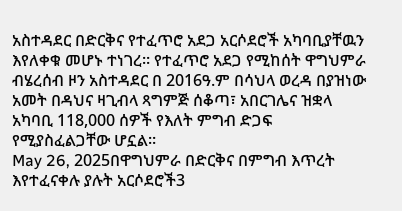አስተዳደር በድርቅና የተፈጥሮ አደጋ አርሶደሮች አካባቢያቸዉን እየለቀቁ መሆኑ ተነገረ። የተፈጥሮ አደጋ የሚከሰት ዋግህምራ ብሄረሰብ ዞን አስተዳደር በ 2016ዓ.ም በሳህላ ወረዳ በያዝነው አመት በዳህና ዛጊብላ ጻግምጅ ሰቆጣ፣ አበርገሌና ዝቋላ አካባቢ 118,000 ሰዎች የእለት ምግብ ድጋፍ የሚያስፈልጋቸው ሆኗል።
May 26, 2025በዋግህምራ በድርቅና በምግብ እጥረት እየተፈናቀሉ ያሉት አርሶደሮች3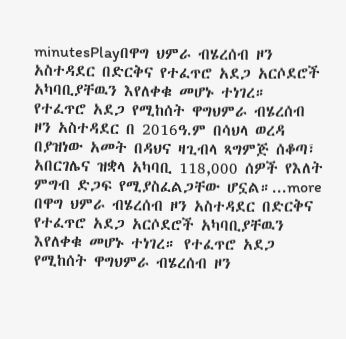minutesPlayበዋግ ህምራ ብሄረሰብ ዞን አስተዳደር በድርቅና የተፈጥሮ አደጋ አርሶደሮች አካባቢያቸዉን እየለቀቁ መሆኑ ተነገረ። የተፈጥሮ አደጋ የሚከሰት ዋግህምራ ብሄረሰብ ዞን አስተዳደር በ 2016ዓ.ም በሳህላ ወረዳ በያዝነው አመት በዳህና ዛጊብላ ጻግምጅ ሰቆጣ፣ አበርገሌና ዝቋላ አካባቢ 118,000 ሰዎች የእለት ምግብ ድጋፍ የሚያስፈልጋቸው ሆኗል።...more
በዋግ ህምራ ብሄረሰብ ዞን አስተዳደር በድርቅና የተፈጥሮ አደጋ አርሶደሮች አካባቢያቸዉን እየለቀቁ መሆኑ ተነገረ። የተፈጥሮ አደጋ የሚከሰት ዋግህምራ ብሄረሰብ ዞን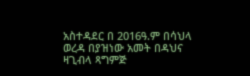አስተዳደር በ 2016ዓ.ም በሳህላ ወረዳ በያዝነው አመት በዳህና ዛጊብላ ጻግምጅ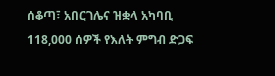ሰቆጣ፣ አበርገሌና ዝቋላ አካባቢ 118,000 ሰዎች የእለት ምግብ ድጋፍ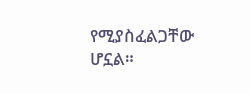የሚያስፈልጋቸው ሆኗል።